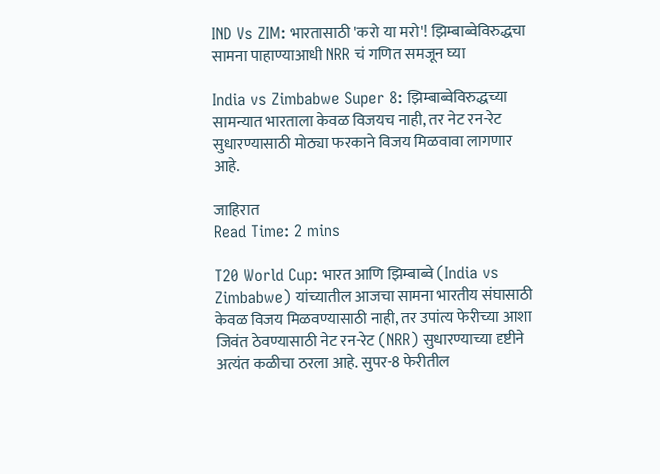IND Vs ZIM: भारतासाठी 'करो या मरो'! झिम्बाब्वेविरुद्धचा सामना पाहाण्याआधी NRR चं गणित समजून घ्या

India vs Zimbabwe Super 8: झिम्बाब्वेविरुद्धच्या सामन्यात भारताला केवळ विजयच नाही, तर नेट रन-रेट सुधारण्यासाठी मोठ्या फरकाने विजय मिळवावा लागणार आहे.

जाहिरात
Read Time: 2 mins

T20 World Cup: भारत आणि झिम्बाब्वे (India vs Zimbabwe) यांच्यातील आजचा सामना भारतीय संघासाठी केवळ विजय मिळवण्यासाठी नाही, तर उपांत्य फेरीच्या आशा जिवंत ठेवण्यासाठी नेट रन-रेट (NRR) सुधारण्याच्या दृष्टीने अत्यंत कळीचा ठरला आहे. सुपर-8 फेरीतील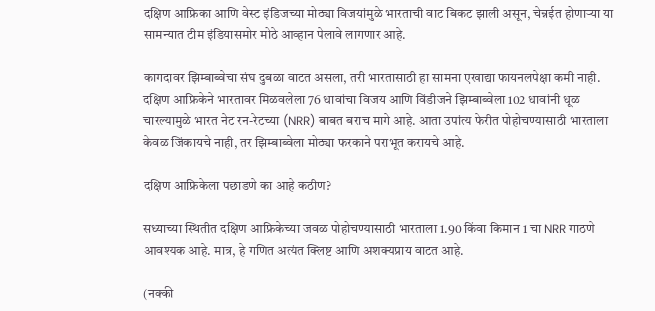दक्षिण आफ्रिका आणि वेस्ट इंडिजच्या मोठ्या विजयांमुळे भारताची वाट बिकट झाली असून, चेन्नईत होणाऱ्या या सामन्यात टीम इंडियासमोर मोठे आव्हान पेलावे लागणार आहे.

कागदावर झिम्बाब्वेचा संघ दुबळा वाटत असला, तरी भारतासाठी हा सामना एखाद्या फायनलपेक्षा कमी नाही. दक्षिण आफ्रिकेने भारतावर मिळवलेला 76 धावांचा विजय आणि विंडीजने झिम्बाब्वेला 102 धावांनी धूळ चारल्यामुळे भारत नेट रन-रेटच्या (NRR) बाबत बराच मागे आहे. आता उपांत्य फेरीत पोहोचण्यासाठी भारताला केवळ जिंकायचे नाही, तर झिम्बाब्वेला मोठ्या फरकाने पराभूत करायचे आहे.

दक्षिण आफ्रिकेला पछाडणे का आहे कठीण?

सध्याच्या स्थितीत दक्षिण आफ्रिकेच्या जवळ पोहोचण्यासाठी भारताला 1.90 किंवा किमान 1 चा NRR गाठणे आवश्यक आहे. मात्र, हे गणित अत्यंत क्लिष्ट आणि अशक्यप्राय वाटत आहे.

(नक्की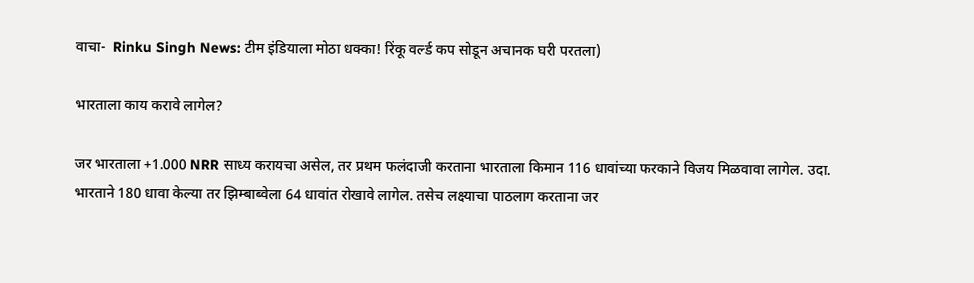वाचा-  Rinku Singh News: टीम इंडियाला मोठा धक्का! रिंकू वर्ल्ड कप सोडून अचानक घरी परतला)

भारताला काय करावे लागेल?

जर भारताला +1.000 NRR साध्य करायचा असेल, तर प्रथम फलंदाजी करताना भारताला किमान 116 धावांच्या फरकाने विजय मिळवावा लागेल. उदा. भारताने 180 धावा केल्या तर झिम्बाब्वेला 64 धावांत रोखावे लागेल. तसेच लक्ष्याचा पाठलाग करताना जर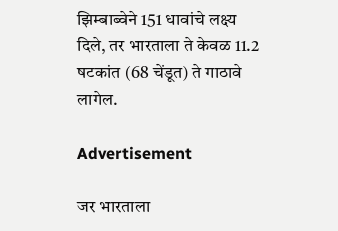झिम्बाब्वेने 151 धावांचे लक्ष्य दिले, तर भारताला ते केवळ 11.2 षटकांत (68 चेंडूत) ते गाठावे लागेल.

Advertisement

जर भारताला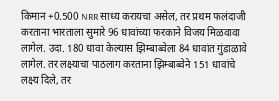किमान +0.500 NRR साध्य करायचा असेल, तर प्रथम फलंदाजी करताना भारताला सुमारे 96 धावांच्या फरकाने विजय मिळवावा लागेल. उदा. 180 धावा केल्यास झिम्बाब्वेला 84 धावांत गुंडाळावे लागेल. तर लक्ष्याचा पाठलाग करताना झिम्बाब्वेने 151 धावांचे लक्ष्य दिले, तर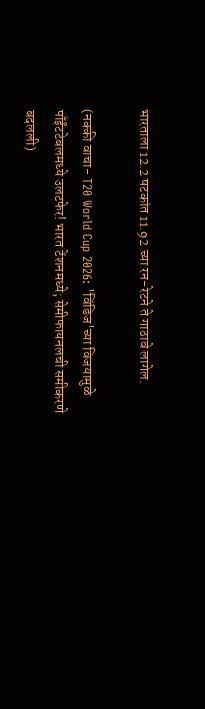भारताला 12.2 षटकांत 11.92 च्या रन-रेटने ते गाठावे लागेल.

(नक्की वाचा- T20 World Cup 2026: 'विंडिज'च्या विजयामुळे पाँईंटटेबलमध्ये उलटफेर! भारत टेंशनमध्ये; सेमीफायनलची समीकरणे बदलली)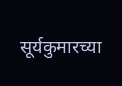सूर्यकुमारच्या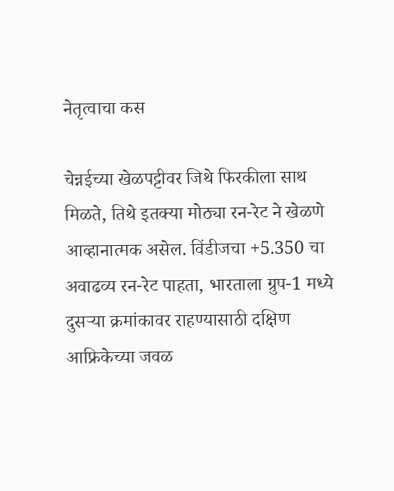नेतृत्वाचा कस

चेन्नईच्या खेळपट्टीवर जिथे फिरकीला साथ मिळते, तिथे इतक्या मोठ्या रन-रेट ने खेळणे आव्हानात्मक असेल. विंडीजचा +5.350 चा अवाढव्य रन-रेट पाहता, भारताला ग्रुप-1 मध्ये दुसऱ्या क्रमांकावर राहण्यासाठी दक्षिण आफ्रिकेच्या जवळ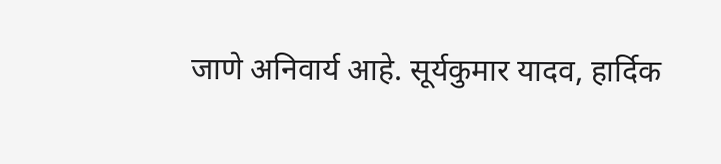जाणे अनिवार्य आहे. सूर्यकुमार यादव, हार्दिक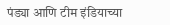पंड्या आणि टीम इंडियाच्या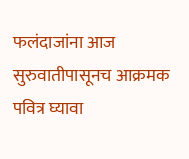फलंदाजांना आज सुरुवातीपासूनच आक्रमक पवित्र घ्यावा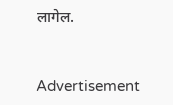लागेल.


Advertisement